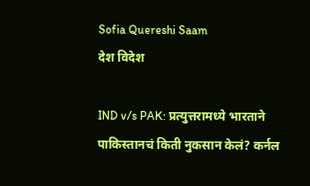Sofia Quereshi Saam
देश विदेश

IND v/s PAK: प्रत्युत्तरामध्ये भारताने पाकिस्तानचं किती नुकसान केलं? कर्नल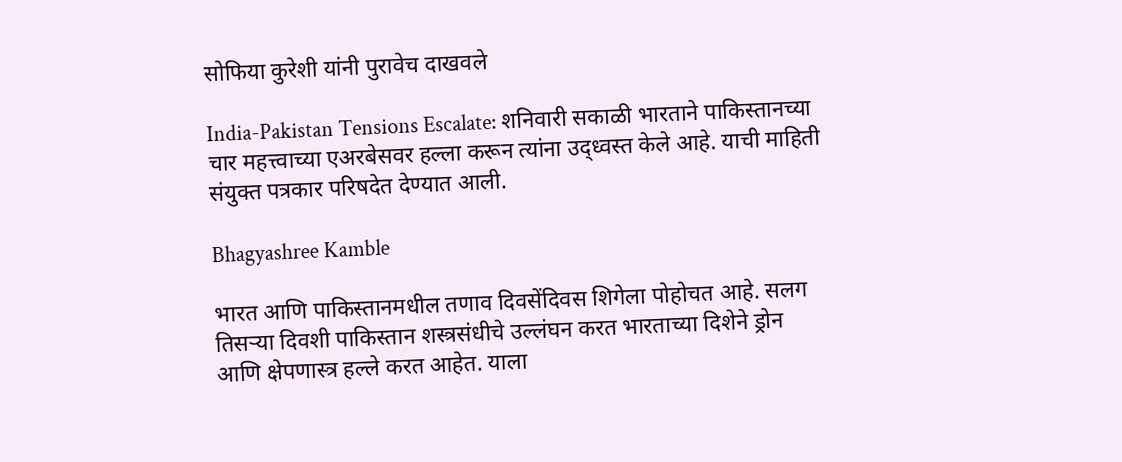सोफिया कुरेशी यांनी पुरावेच दाखवले

India-Pakistan Tensions Escalate: शनिवारी सकाळी भारताने पाकिस्तानच्या चार महत्त्वाच्या एअरबेसवर हल्ला करून त्यांना उद्ध्वस्त केले आहे. याची माहिती संयुक्त पत्रकार परिषदेत देण्यात आली.

Bhagyashree Kamble

भारत आणि पाकिस्तानमधील तणाव दिवसेंदिवस शिगेला पोहोचत आहे. सलग तिसऱ्या दिवशी पाकिस्तान शस्त्रसंधीचे उल्लंघन करत भारताच्या दिशेने ड्रोन आणि क्षेपणास्त्र हल्ले करत आहेत. याला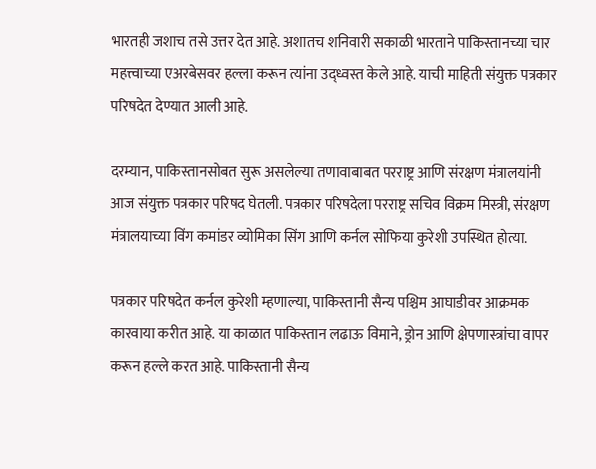भारतही जशाच तसे उत्तर देत आहे. अशातच शनिवारी सकाळी भारताने पाकिस्तानच्या चार महत्त्वाच्या एअरबेसवर हल्ला करून त्यांना उद्ध्वस्त केले आहे. याची माहिती संयुक्त पत्रकार परिषदेत देण्यात आली आहे.

दरम्यान, पाकिस्तानसोबत सुरू असलेल्या तणावाबाबत परराष्ट्र आणि संरक्षण मंत्रालयांनी आज संयुक्त पत्रकार परिषद घेतली. पत्रकार परिषदेला परराष्ट्र सचिव विक्रम मिस्त्री, संरक्षण मंत्रालयाच्या विंग कमांडर व्योमिका सिंग आणि कर्नल सोफिया कुरेशी उपस्थित होत्या.

पत्रकार परिषदेत कर्नल कुरेशी म्हणाल्या, पाकिस्तानी सैन्य पश्चिम आघाडीवर आक्रमक कारवाया करीत आहे. या काळात पाकिस्तान लढाऊ विमाने, ड्रोन आणि क्षेपणास्त्रांचा वापर करून हल्ले करत आहे. पाकिस्तानी सैन्य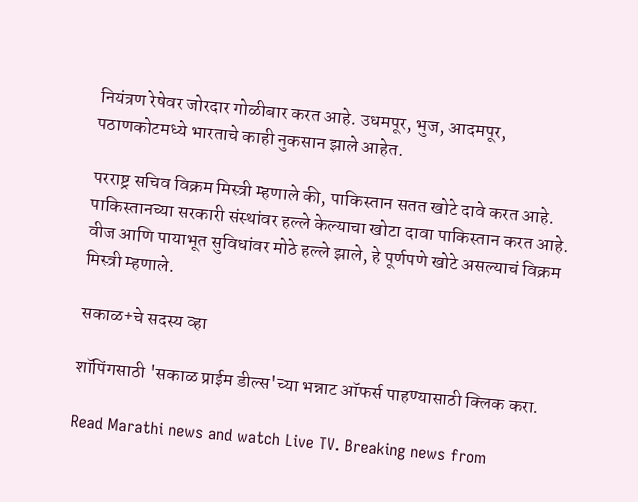नियंत्रण रेषेवर जोरदार गोळीबार करत आहे. उधमपूर, भुज, आदमपूर, पठाणकोटमध्ये भारताचे काही नुकसान झाले आहेत.

परराष्ट्र सचिव विक्रम मिस्त्री म्हणाले की, पाकिस्तान सतत खोटे दावे करत आहे. पाकिस्तानच्या सरकारी संस्थांवर हल्ले केल्याचा खोटा दावा पाकिस्तान करत आहे. वीज आणि पायाभूत सुविधांवर मोठे हल्ले झाले, हे पूर्णपणे खोटे असल्याचं विक्रम मिस्त्री म्हणाले.

सकाळ+चे सदस्य व्हा

शॉपिंगसाठी 'सकाळ प्राईम डील्स'च्या भन्नाट ऑफर्स पाहण्यासाठी क्लिक करा.

Read Marathi news and watch Live TV. Breaking news from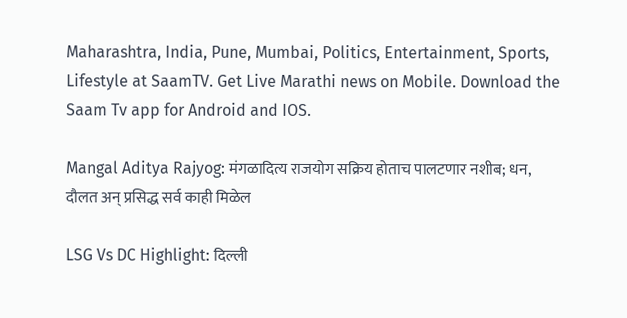Maharashtra, India, Pune, Mumbai, Politics, Entertainment, Sports, Lifestyle at SaamTV. Get Live Marathi news on Mobile. Download the Saam Tv app for Android and IOS.

Mangal Aditya Rajyog: मंगळादित्य राजयोग सक्रिय होताच पालटणार नशीब; धन, दौलत अन् प्रसिद्ध सर्व काही मिळेल

LSG Vs DC Highlight: दिल्ली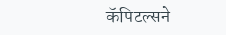कॅपिटल्सने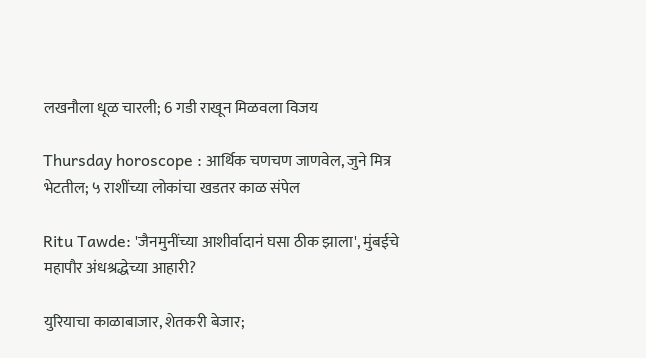लखनौला धूळ चारली; 6 गडी राखून मिळवला विजय

Thursday horoscope : आर्थिक चणचण जाणवेल, जुने मित्र भेटतील; ५ राशींच्या लोकांचा खडतर काळ संपेल

Ritu Tawde: 'जैनमुनींच्या आशीर्वादानं घसा ठीक झाला', मुंबईचे महापौर अंधश्रद्धेच्या आहारी?

युरियाचा काळाबाजार, शेतकरी बेजार;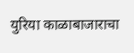युरिया काळाबाजाराचा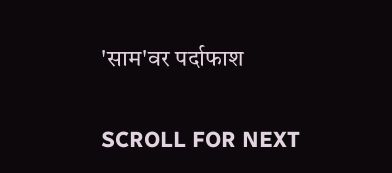'साम'वर पर्दाफाश

SCROLL FOR NEXT